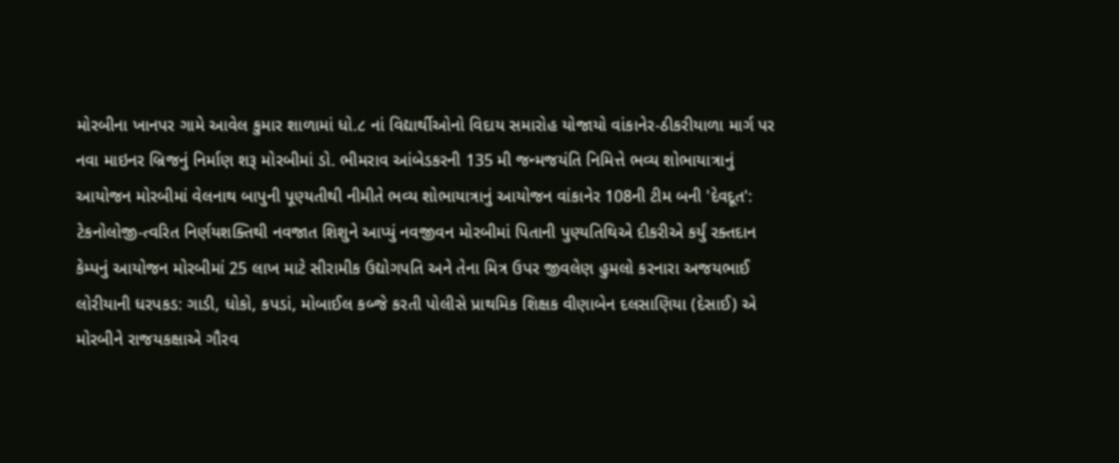મોરબીના ખાનપર ગામે આવેલ કુમાર શાળામાં ધો.૮ નાં વિદ્યાર્થીઓનો વિદાય સમારોહ યોજાયો વાંકાનેર-ઠીકરીયાળા માર્ગ પર નવા માઇનર બ્રિજનું નિર્માણ શરૂ મોરબીમાં ડો. ભીમરાવ આંબેડકરની 135 મી જન્મજયંતિ નિમિત્તે ભવ્ય શોભાયાત્રાનું આયોજન મોરબીમાં વેલનાથ બાપુની પૂણ્યતીથી નીમીતે ભવ્ય શોભાયાત્રાનું આયોજન વાંકાનેર 108ની ટીમ બની 'દેવદૂત': ટેકનોલોજી-ત્વરિત નિર્ણયશક્તિથી નવજાત શિશુને આપ્યું નવજીવન મોરબીમાં પિતાની પુણ્યતિથિએ દીકરીએ કર્યું રક્તદાન કેમ્પનું આયોજન મોરબીમાં 25 લાખ માટે સીરામીક ઉદ્યોગપતિ અને તેના મિત્ર ઉપર જીવલેણ હુમલો કરનારા અજયભાઈ લોરીયાની ધરપકડ: ગાડી, ધોકો, કપડાં, મોબાઈલ કબ્જે કરતી પોલીસે પ્રાથમિક શિક્ષક વીણાબેન દલસાણિયા (દેસાઈ) એ મોરબીને રાજયકક્ષાએ ગૌરવ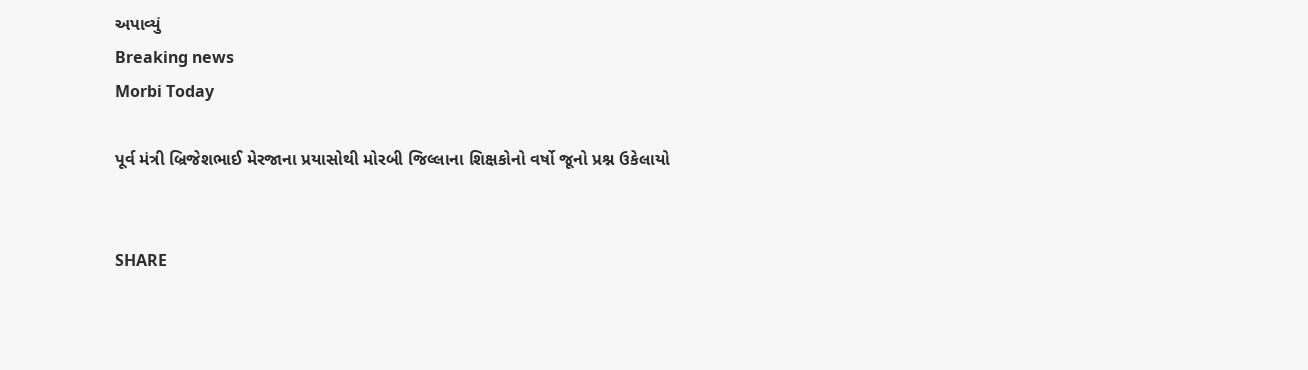અપાવ્યું
Breaking news
Morbi Today

પૂર્વ મંત્રી બ્રિજેશભાઈ મેરજાના પ્રયાસોથી મોરબી જિલ્લાના શિક્ષકોનો વર્ષો જૂનો પ્રશ્ન ઉકેલાયો


SHARE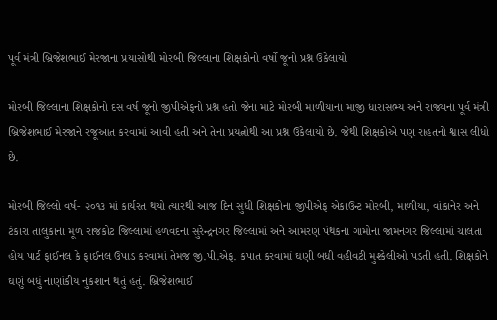પૂર્વ મંત્રી બ્રિજેશભાઈ મેરજાના પ્રયાસોથી મોરબી જિલ્લાના શિક્ષકોનો વર્ષો જૂનો પ્રશ્ન ઉકેલાયો

મોરબી જિલ્લાના શિક્ષકોનો દસ વર્ષ જૂનો જીપીએફનો પ્રશ્ન હતો જેના માટે મોરબી માળીયાના માજી ધારાસભ્ય અને રાજ્યના પૂર્વ મંત્રી બ્રિજેશભાઈ મેરજાને રજૂઆત કરવામાં આવી હતી અને તેના પ્રયત્નોથી આ પ્રશ્ન ઉકેલાયો છે. જેથી શિક્ષકોએ પણ રાહતનો શ્વાસ લીધો છે.

મોરબી જિલ્લો વર્ષ- ૨૦૧૩ માં કાર્યરત થયો ત્યારથી આજ દિન સુધી શિક્ષકોના જીપીએફ એકાઉન્ટ મોરબી, માળીયા, વાંકાનેર અને ટંકારા તાલુકાના મૂળ રાજકોટ જિલ્લામાં હળવદના સુરેન્દ્રનગર જિલ્લામાં અને આમરણ પંથકના ગામોના જામનગર જિલ્લામાં ચાલતા હોય પાર્ટ ફાઈનલ કે ફાઈનલ ઉપાડ કરવામાં તેમજ જી.પી.એફ. કપાત કરવામાં ઘણી બધી વહીવટી મુશ્કેલીઓ પડતી હતી. શિક્ષકોને ઘણું બધું નાણાંકીય નુકશાન થતું હતું. બ્રિજેશભાઈ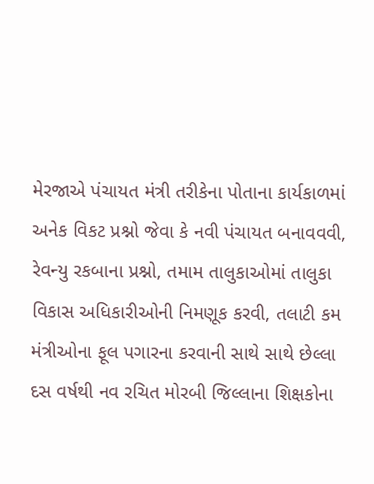મેરજાએ પંચાયત મંત્રી તરીકેના પોતાના કાર્યકાળમાં અનેક વિકટ પ્રશ્નો જેવા કે નવી પંચાયત બનાવવવી, રેવન્યુ રકબાના પ્રશ્નો, તમામ તાલુકાઓમાં તાલુકા વિકાસ અધિકારીઓની નિમણૂક કરવી, તલાટી કમ મંત્રીઓના ફૂલ પગારના કરવાની સાથે સાથે છેલ્લા દસ વર્ષથી નવ રચિત મોરબી જિલ્લાના શિક્ષકોના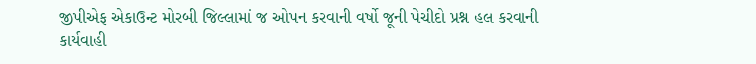જીપીએફ એકાઉન્ટ મોરબી જિલ્લામાં જ ઓપન કરવાની વર્ષો જૂની પેચીદો પ્રશ્ન હલ કરવાની કાર્યવાહી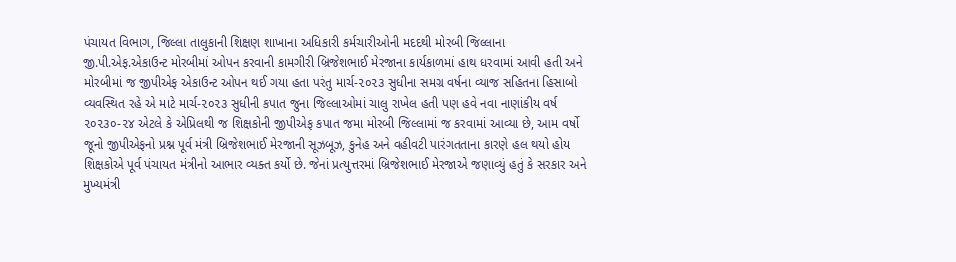પંચાયત વિભાગ, જિલ્લા તાલુકાની શિક્ષણ શાખાના અધિકારી કર્મચારીઓની મદદથી મોરબી જિલ્લાના જી.પી.એફ.એકાઉન્ટ મોરબીમાં ઓપન કરવાની કામગીરી બ્રિજેશભાઈ મેરજાના કાર્યકાળમાં હાથ ધરવામાં આવી હતી અને મોરબીમાં જ જીપીએફ એકાઉન્ટ ઓપન થઈ ગયા હતા પરંતુ માર્ચ-૨૦૨૩ સુધીના સમગ્ર વર્ષના વ્યાજ સહિતના હિસાબો વ્યવસ્થિત રહે એ માટે માર્ચ-૨૦૨૩ સુધીની કપાત જુના જિલ્લાઓમાં ચાલુ રાખેલ હતી પણ હવે નવા નાણાંકીય વર્ષ ૨૦૨૩૦-૨૪ એટલે કે એપ્રિલથી જ શિક્ષકોની જીપીએફ કપાત જમા મોરબી જિલ્લામાં જ કરવામાં આવ્યા છે, આમ વર્ષો જૂનો જીપીએફનો પ્રશ્ન પૂર્વ મંત્રી બ્રિજેશભાઈ મેરજાની સૂઝબૂઝ, કુનેહ અને વહીવટી પારંગતતાના કારણે હલ થયો હોય શિક્ષકોએ પૂર્વ પંચાયત મંત્રીનો આભાર વ્યક્ત કર્યો છે. જેનાં પ્રત્યુત્તરમાં બ્રિજેશભાઈ મેરજાએ જણાવ્યું હતું કે સરકાર અને મુખ્યમંત્રી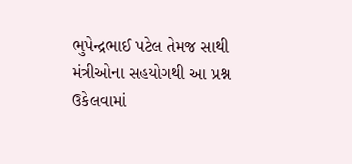ભુપેન્દ્રભાઈ પટેલ તેમજ સાથી મંત્રીઓના સહયોગથી આ પ્રશ્ન ઉકેલવામાં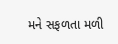મને સફળતા મળી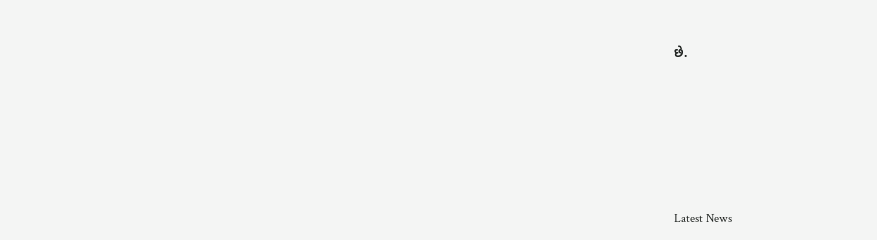છે.






Latest News